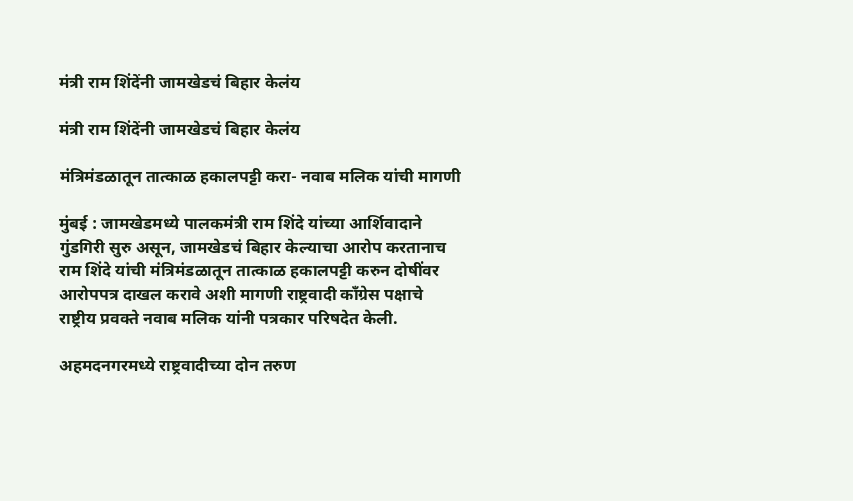मंत्री राम शिंदेंनी जामखेडचं बिहार केलंय

मंत्री राम शिंदेंनी जामखेडचं बिहार केलंय

मंत्रिमंडळातून तात्काळ हकालपट्टी करा- नवाब मलिक यांची मागणी

मुंबई : जामखेडमध्ये पालकमंत्री राम शिंदे यांच्या आर्शिवादाने गुंडगिरी सुरु असून, जामखेडचं बिहार केल्याचा आरोप करतानाच राम शिंदे यांची मंत्रिमंडळातून तात्काळ हकालपट्टी करुन दोषींवर आरोपपत्र दाखल करावे अशी मागणी राष्ट्रवादी काँग्रेस पक्षाचे राष्ट्रीय प्रवक्ते नवाब मलिक यांनी पत्रकार परिषदेत केली.

अहमदनगरमध्ये राष्ट्रवादीच्या दोन तरुण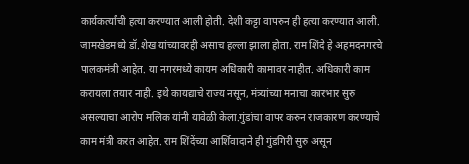कार्यकर्त्यांची हत्या करण्यात आली होती. देशी कट्टा वापरुन ही हत्या करण्यात आली. जामखेडमध्ये डॉ.शेख यांच्यावरही असाच हल्ला झाला होता. राम शिंदे हे अहमदनगरचे पालकमंत्री आहेत. या नगरमध्ये कायम अधिकारी कामावर नाहीत. अधिकारी काम करायला तयार नाही. इथे कायद्याचे राज्य नसून, मंत्र्यांच्या मनाचा कारभार सुरु असल्याचा आरोप मलिक यांनी यावेळी केला.गुंडांचा वापर करुन राजकारण करण्याचे काम मंत्री करत आहेत. राम शिंदेंच्या आर्शिवादाने ही गुंडगिरी सुरु असून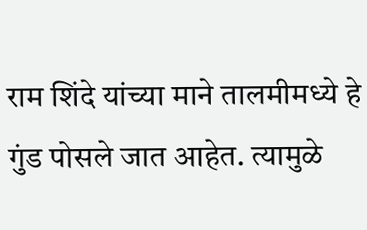राम शिंदे यांच्या माने तालमीमध्ये हे गुंड पोसले जात आहेत. त्यामुळे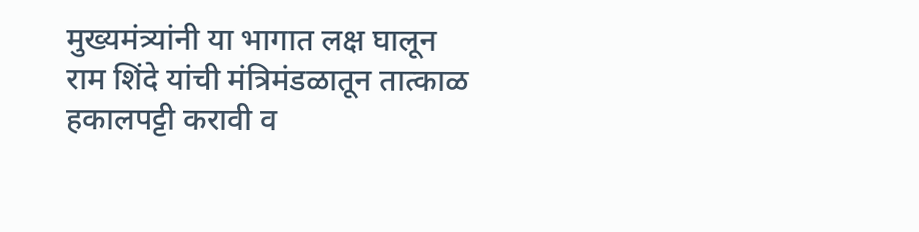मुख्यमंत्र्यांनी या भागात लक्ष घालून राम शिंदे यांची मंत्रिमंडळातून तात्काळ हकालपट्टी करावी व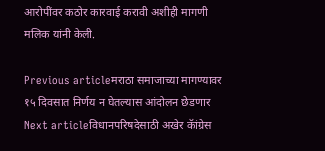आरोपींवर कठोर कारवाई करावी अशीही मागणी मलिक यांनी केली.

Previous articleमराठा समाजाच्या मागण्यावर १५ दिवसात निर्णय न घेतल्यास आंदोलन छेडणार
Next articleविधानपरिषदेसाठी अखेर कॅांग्रेस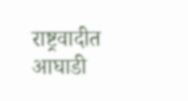राष्ट्रवादीत आघाडी